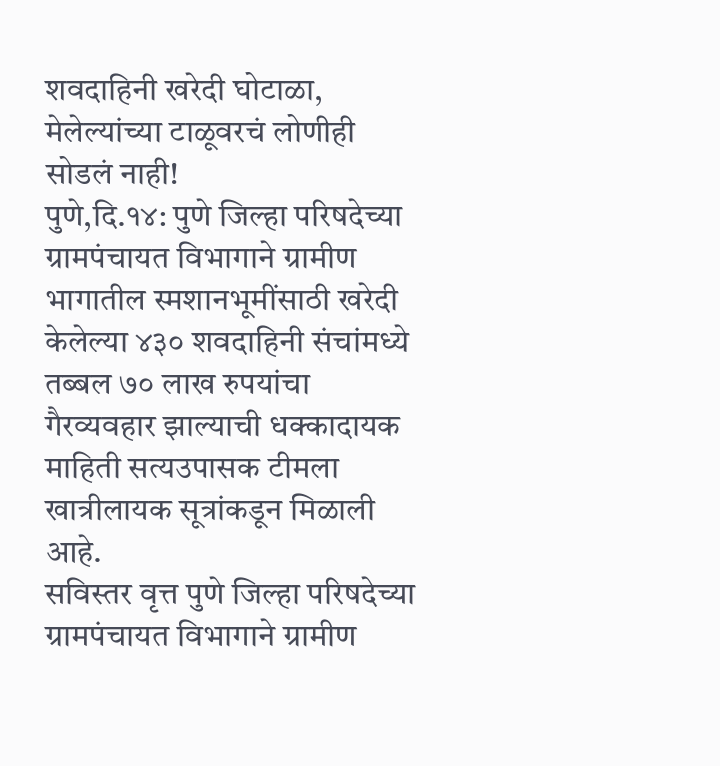शवदाहिनी खरेदी घोटाळा, मेलेल्यांच्या टाळूवरचं लोणीही सोडलं नाही!
पुणे,दि.१४: पुणे जिल्हा परिषदेच्या ग्रामपंचायत विभागाने ग्रामीण भागातील स्मशानभूमींसाठी खरेदी केलेल्या ४३० शवदाहिनी संचांमध्ये तब्बल ७० लाख रुपयांचा गैरव्यवहार झाल्याची धक्कादायक माहिती सत्यउपासक टीमला खात्रीलायक सूत्रांकडून मिळाली आहे.
सविस्तर वृत्त पुणे जिल्हा परिषदेच्या ग्रामपंचायत विभागाने ग्रामीण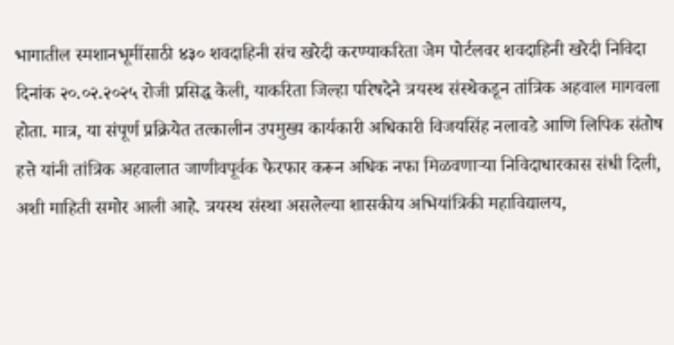भागातील स्मशानभूमींसाठी ४३० शवदाहिनी संच खरेदी करण्याकरिता जेम पोर्टलवर शवदाहिनी खरेदी निविदा दिनांक २०.०२.२०२५ रोजी प्रसिद्ध केली, याकरिता जिल्हा परिषदेने त्रयस्थ संस्थेकडून तांत्रिक अहवाल मागवला होता. मात्र, या संपूर्ण प्रक्रियेत तत्कालीन उपमुख्य कार्यकारी अधिकारी विजयसिंह नलावडे आणि लिपिक संतोष हत्ते यांनी तांत्रिक अहवालात जाणीवपूर्वक फेरफार करून अधिक नफा मिळवणाऱ्या निविदाधारकास संधी दिली, अशी माहिती समोर आली आहे. त्रयस्थ संस्था असलेल्या शासकीय अभियांत्रिकी महाविद्यालय,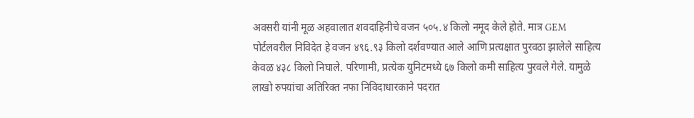अवसरी यांनी मूळ अहवालात शवदाहिनीचे वजन ५०५.४ किलो नमूद केले होते. मात्र GEM पोर्टलवरील निविदेत हे वजन ४९६.९३ किलो दर्शवण्यात आले आणि प्रत्यक्षात पुरवठा झालेले साहित्य केवळ ४३८ किलो निघाले. परिणामी, प्रत्येक युनिटमध्ये ६७ किलो कमी साहित्य पुरवले गेले. यामुळे लाखो रुपयांचा अतिरिक्त नफा निविदाधारकाने पदरात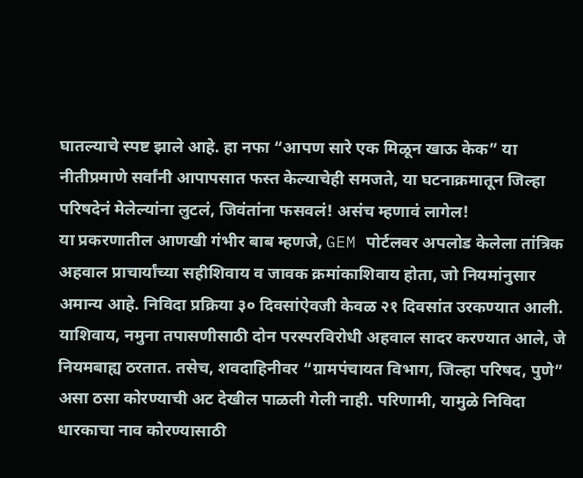घातल्याचे स्पष्ट झाले आहे. हा नफा “आपण सारे एक मिळून खाऊ केक” या नीतीप्रमाणे सर्वांनी आपापसात फस्त केल्याचेही समजते, या घटनाक्रमातून जिल्हा परिषदेनं मेलेल्यांना लुटलं, जिवंतांना फसवलं! असंच म्हणावं लागेल!
या प्रकरणातील आणखी गंभीर बाब म्हणजे, GEM पोर्टलवर अपलोड केलेला तांत्रिक अहवाल प्राचार्यांच्या सहीशिवाय व जावक क्रमांकाशिवाय होता, जो नियमांनुसार अमान्य आहे. निविदा प्रक्रिया ३० दिवसांऐवजी केवळ २१ दिवसांत उरकण्यात आली. याशिवाय, नमुना तपासणीसाठी दोन परस्परविरोधी अहवाल सादर करण्यात आले, जे नियमबाह्य ठरतात. तसेच, शवदाहिनीवर “ग्रामपंचायत विभाग, जिल्हा परिषद, पुणे” असा ठसा कोरण्याची अट देखील पाळली गेली नाही. परिणामी, यामुळे निविदा धारकाचा नाव कोरण्यासाठी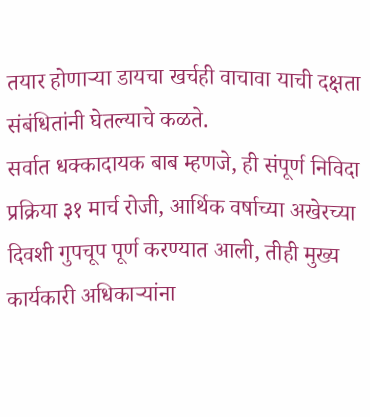तयार होणाऱ्या डायचा खर्चही वाचावा याची दक्षता संबंधितांनी घेतल्याचे कळते.
सर्वात धक्कादायक बाब म्हणजे, ही संपूर्ण निविदा प्रक्रिया ३१ मार्च रोजी, आर्थिक वर्षाच्या अखेरच्या दिवशी गुपचूप पूर्ण करण्यात आली, तीही मुख्य कार्यकारी अधिकाऱ्यांना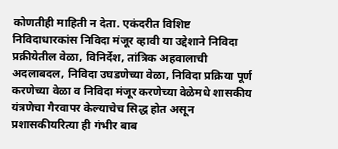कोणतीही माहिती न देता. एकंदरीत विशिष्ट निविदाधारकांस निविदा मंजूर व्हावी या उद्देशाने निविदा प्रक्रीयेतील वेळा, विनिर्देश, तांत्रिक अहवालाची अदलाबदल, निविदा उघडणेच्या वेळा, निविदा प्रक्रिया पूर्ण करणेच्या वेळा व निविदा मंजूर करणेच्या वेळेमधे शासकीय यंत्रणेचा गैरवापर केल्याचेच सिद्ध होत असून प्रशासकीयरित्या ही गंभीर बाब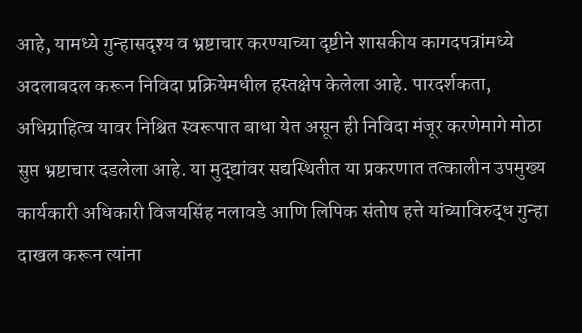आहे, यामध्ये गुन्हासदृश्य व भ्रष्टाचार करण्याच्या दृष्टीने शासकीय कागदपत्रांमध्ये अदलाबदल करून निविदा प्रक्रियेमधील हस्तक्षेप केलेला आहे. पारदर्शकता, अधिग्राहित्व यावर निश्चित स्वरूपात बाधा येत असून ही निविदा मंजूर करणेमागे मोठा सुप्त भ्रष्टाचार दडलेला आहे. या मुद्द्यांवर सद्यस्थितीत या प्रकरणात तत्कालीन उपमुख्य कार्यकारी अधिकारी विजयसिंह नलावडे आणि लिपिक संतोष हत्ते यांच्याविरुद्ध गुन्हा दाखल करून त्यांना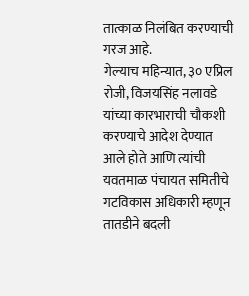तात्काळ निलंबित करण्याची गरज आहे.
गेल्याच महिन्यात, ३० एप्रिल रोजी, विजयसिंह नलावडे यांच्या कारभाराची चौकशी करण्याचे आदेश देण्यात आले होते आणि त्यांची यवतमाळ पंचायत समितीचे गटविकास अधिकारी म्हणून तातडीने बदली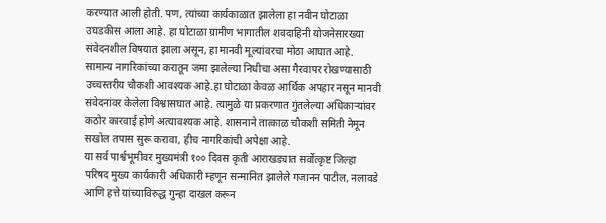करण्यात आली होती. पण, त्यांच्या कार्यकाळात झालेला हा नवीन घोटाळा उघडकीस आला आहे. हा घोटाळा ग्रामीण भागातील शवदाहिनी योजनेसारख्या संवेदनशील विषयात झाला असून, हा मानवी मूल्यांवरचा मोठा आघात आहे. सामान्य नागरिकांच्या करातून जमा झालेल्या निधीचा असा गैरवापर रोखण्यासाठी उच्चस्तरीय चौकशी आवश्यक आहे.हा घोटाळा केवळ आर्थिक अपहार नसून मानवी संवेदनांवर केलेला विश्वासघात आहे. त्यामुळे या प्रकरणात गुंतलेल्या अधिकाऱ्यांवर कठोर कारवाई होणे अत्यावश्यक आहे. शासनाने तात्काळ चौकशी समिती नेमून सखोल तपास सुरू करावा, हीच नागरिकांची अपेक्षा आहे.
या सर्व पार्श्वभूमीवर मुख्यमंत्री १०० दिवस कृती आराखड्यात सर्वोत्कृष्ट जिल्हा परिषद मुख्य कार्यकारी अधिकारी म्हणून सन्मानित झालेले गजानन पाटील, नलावडे आणि हत्ते यांच्याविरुद्ध गुन्हा दाखल करून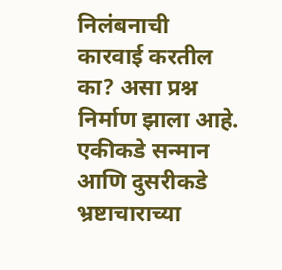निलंबनाची कारवाई करतील का? असा प्रश्न निर्माण झाला आहे. एकीकडे सन्मान आणि दुसरीकडे भ्रष्टाचाराच्या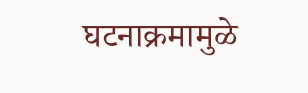घटनाक्रमामुळे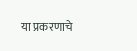या प्रकरणाचे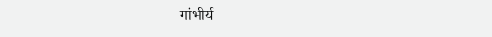गांभीर्य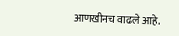आणखीनच वाढले आहे.